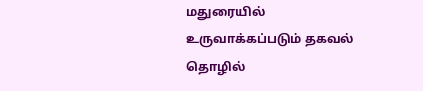மதுரையில் உருவாக்கப்படும் தகவல் தொழில்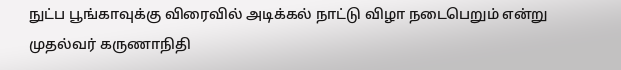நுட்ப பூங்காவுக்கு விரைவில் அடிக்கல் நாட்டு விழா நடைபெறும் என்று முதல்வர் கருணாநிதி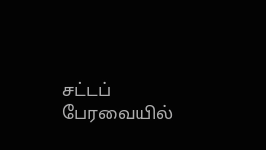சட்டப் பேரவையில்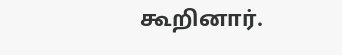கூறினார்.